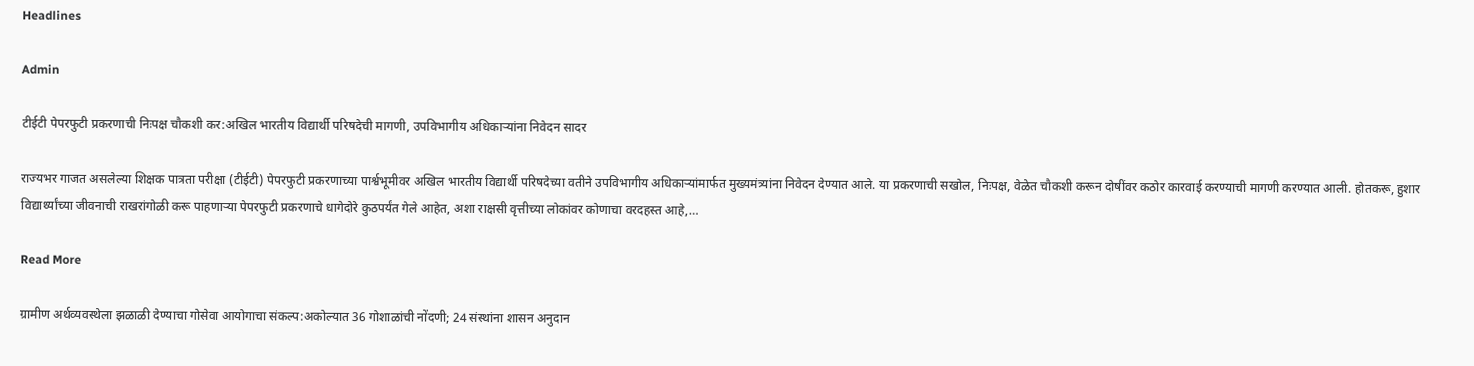Headlines

Admin

टीईटी पेपरफुटी प्रकरणाची निःपक्ष चौकशी कर:अखिल भारतीय विद्यार्थी परिषदेची मागणी, उपविभागीय अधिकाऱ्यांना निवेदन सादर

राज्यभर गाजत असलेल्या शिक्षक पात्रता परीक्षा (टीईटी) पेपरफुटी प्रकरणाच्या पार्श्वभूमीवर अखिल भारतीय विद्यार्थी परिषदेच्या वतीने उपविभागीय अधिकाऱ्यांमार्फत मुख्यमंत्र्यांना निवेदन देण्यात आले. या प्रकरणाची सखोल, निःपक्ष, वेळेत चौकशी करून दोषींवर कठोर कारवाई करण्याची मागणी करण्यात आली. होतकरू, हुशार विद्यार्थ्यांच्या जीवनाची राखरांगोळी करू पाहणाऱ्या पेपरफुटी प्रकरणाचे धागेदोरे कुठपर्यंत गेले आहेत, अशा राक्षसी वृत्तीच्या लोकांवर कोणाचा वरदहस्त आहे,…

Read More

ग्रामीण अर्थव्यवस्थेला झळाळी देण्याचा गोसेवा आयोगाचा संकल्प:अकोल्यात 36 गोशाळांची नोंदणी; 24 संस्थांना शासन अनुदान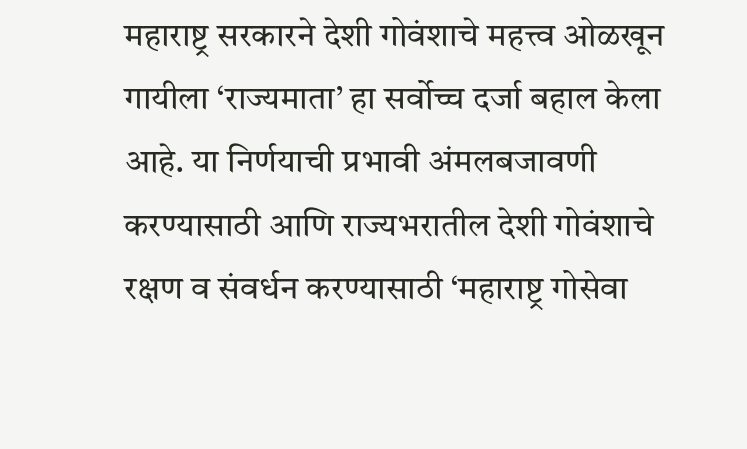महाराष्ट्र सरकारने देशी गोवंशाचे महत्त्व ओळखून गायीला ‘राज्यमाता’ हा सर्वोच्च दर्जा बहाल केला आहे. या निर्णयाची प्रभावी अंमलबजावणी करण्यासाठी आणि राज्यभरातील देशी गोवंशाचे रक्षण व संवर्धन करण्यासाठी ‘महाराष्ट्र गोसेवा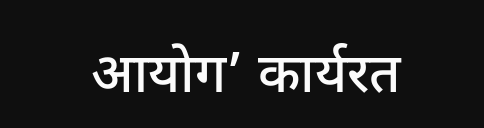आयोग’ कार्यरत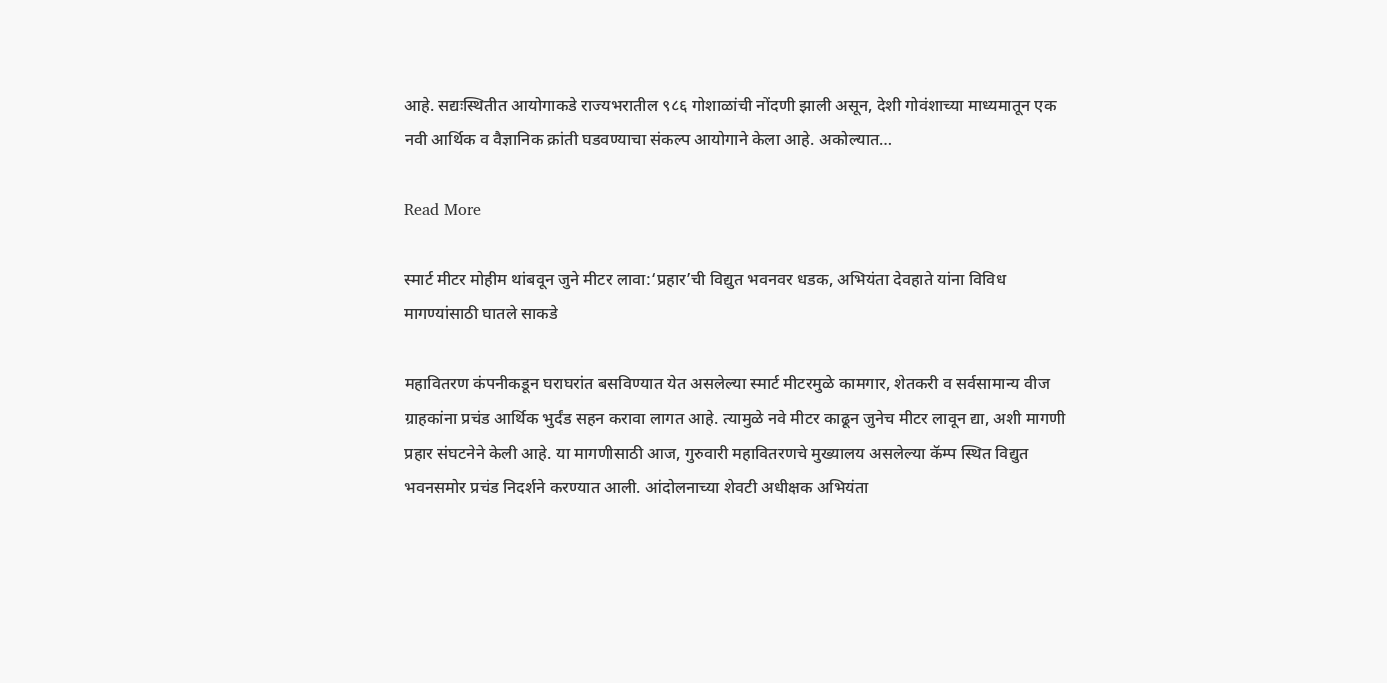आहे. सद्यःस्थितीत आयोगाकडे राज्यभरातील ९८६ गोशाळांची नोंदणी झाली असून, देशी गोवंशाच्या माध्यमातून एक नवी आर्थिक व वैज्ञानिक क्रांती घडवण्याचा संकल्प आयोगाने केला आहे. अकोल्यात…

Read More

स्मार्ट मीटर मोहीम थांबवून जुने मीटर लावा:‘प्रहार’ची विद्युत भवनवर धडक, अभियंता देवहाते यांना विविध मागण्यांसाठी घातले साकडे

महावितरण कंपनीकडून घराघरांत बसविण्यात येत असलेल्या स्मार्ट मीटरमुळे कामगार, शेतकरी व सर्वसामान्य वीज ग्राहकांना प्रचंड आर्थिक भुर्दंड सहन करावा लागत आहे. त्यामुळे नवे मीटर काढून जुनेच मीटर लावून द्या, अशी मागणी प्रहार संघटनेने केली आहे. या मागणीसाठी आज, गुरुवारी महावितरणचे मुख्यालय असलेल्या कॅम्प स्थित विद्युत भवनसमोर प्रचंड निदर्शने करण्यात आली. आंदोलनाच्या शेवटी अधीक्षक अभियंता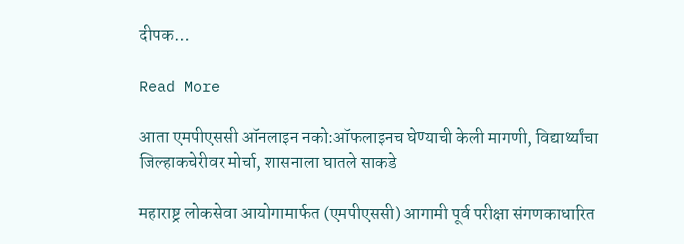दीपक…

Read More

आता एमपीएससी ऑनलाइन नको:ऑफलाइनच घेण्याची केली मागणी, विद्यार्थ्यांचा जिल्हाकचेरीवर मोर्चा, शासनाला घातले साकडे

महाराष्ट्र लोकसेवा आयोगामार्फत (एमपीएससी) आगामी पूर्व परीक्षा संगणकाधारित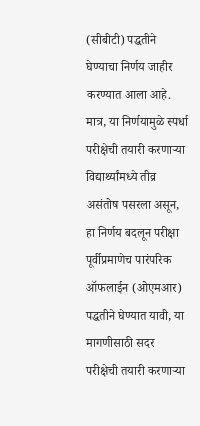(सीबीटी) पद्धतीने घेण्याचा निर्णय जाहीर करण्यात आला आहे. मात्र, या निर्णयामुळे स्पर्धा परीक्षेची तयारी करणाऱ्या विद्यार्थ्यांमध्ये तीव्र असंतोष पसरला असून, हा निर्णय बदलून परीक्षा पूर्वीप्रमाणेच पारंपरिक ऑफलाईन (ओएमआर) पद्धतीने घेण्यात यावी, या मागणीसाठी सदर परीक्षेची तयारी करणाऱ्या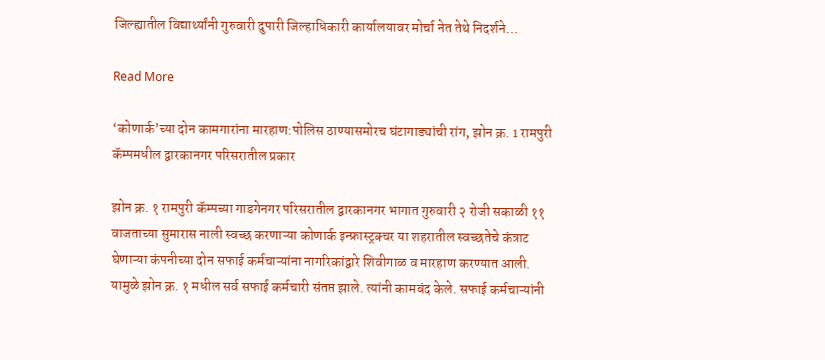जिल्ह्यातील विद्यार्थ्यांनी गुरुवारी दुपारी जिल्हाधिकारी कार्यालयावर मोर्चा नेत तेथे निदर्शने…

Read More

‘कोणार्क’च्या दोन कामगारांना मारहाण:पोलिस ठाण्यासमोरच घंटागाड्यांची रांग, झोन क्र. 1 रामपुरी कॅम्पमधील द्वारकानगर परिसरातील प्रकार

झोन क्र. १ रामपुरी कॅम्पच्या गाडगेनगर परिसरातील द्वारकानगर भागात गुरुवारी २ रोजी सकाळी ११ वाजताच्या सुमारास नाली स्वच्छ करणाऱ्या कोणार्क इन्फ्रास्ट्रक्चर या शहरातील स्वच्छतेचे कंत्राट घेणाऱ्या कंपनीच्या दोन सफाई कर्मचाऱ्यांना नागरिकांद्वारे शिवीगाळ व मारहाण करण्यात आली. यामुळे झोन क्र. १ मधील सर्व सफाई कर्मचारी संतप्त झाले. त्यांनी कामबंद केले. सफाई कर्मचाऱ्यांनी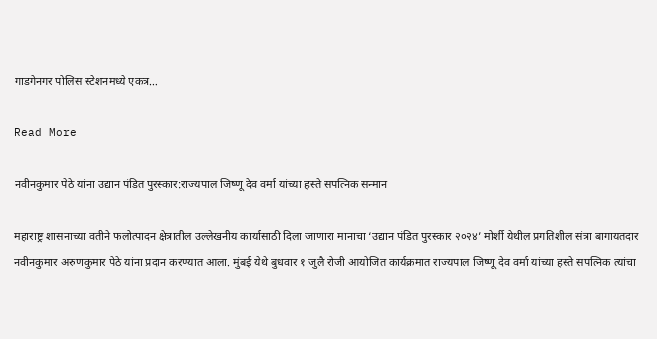गाडगेनगर पोलिस स्टेशनमध्ये एकत्र…

Read More

नवीनकुमार पेठे यांना उद्यान पंडित पुरस्कार:राज्यपाल जिष्णू देव वर्मा यांच्या हस्ते सपत्निक सन्मान

महाराष्ट्र शासनाच्या वतीने फलोत्पादन क्षेत्रातील उल्लेखनीय कार्यासाठी दिला जाणारा मानाचा ‘उद्यान पंडित पुरस्कार २०२४’ मोर्शी येथील प्रगतिशील संत्रा बागायतदार नवीनकुमार अरुणकुमार पेठे यांना प्रदान करण्यात आला. मुंबई येथे बुधवार १ जुलै रोजी आयोजित कार्यक्रमात राज्यपाल जिष्णू देव वर्मा यांच्या हस्ते सपत्निक त्यांचा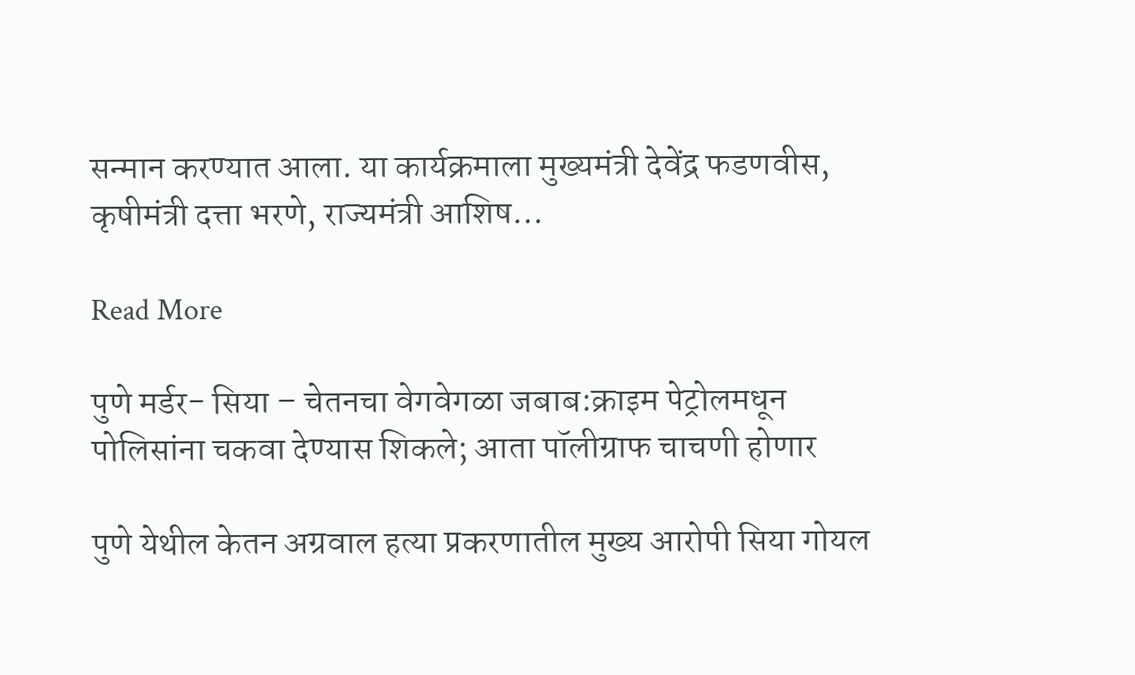सन्मान करण्यात आला. या कार्यक्रमाला मुख्यमंत्री देवेंद्र फडणवीस, कृषीमंत्री दत्ता भरणे, राज्यमंत्री आशिष…

Read More

पुणे मर्डर- सिया – चेतनचा वेगवेगळा जबाब:क्राइम पेट्रोलमधून पोलिसांना चकवा देण्यास शिकले; आता पॉलीग्राफ चाचणी होणार

पुणे येथील केतन अग्रवाल हत्या प्रकरणातील मुख्य आरोपी सिया गोयल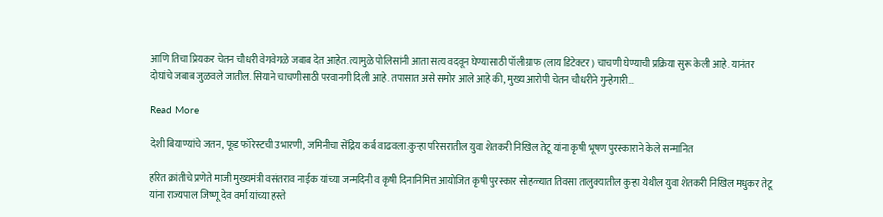आणि तिचा प्रियकर चेतन चौधरी वेगवेगळे जबाब देत आहेत. त्यामुळे पोलिसांनी आता सत्य वदवून घेण्यासाठी पॉलीग्राफ (लाय डिटेक्टर) चाचणी घेण्याची प्रक्रिया सुरू केली आहे. यानंतर दोघांचे जबाब जुळवले जातील. सियाने चाचणीसाठी परवानगी दिली आहे. तपासात असे समोर आले आहे की, मुख्य आरोपी चेतन चौधरीने गुन्हेगारी…

Read More

देशी बियाण्यांचे जतन, फूड फॉरेस्टची उभारणी, जमिनीचा सेंद्रिय कर्ब वाढवला:कुऱ्हा परिसरातील युवा शेतकरी निखिल तेटू यांना कृषी भूषण पुरस्काराने केले सन्मानित

हरित क्रांतीचे प्रणेते माजी मुख्यमंत्री वसंतराव नाईक यांच्या जन्मदिनी व कृषी दिनानिमित्त आयोजित कृषी पुरस्कार सोहळ्यात तिवसा तालुक्यातील कुऱ्हा येथील युवा शेतकरी निखिल मधुकर तेटू यांना राज्यपाल जिष्णू देव वर्मा यांच्या हस्ते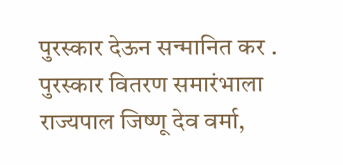पुरस्कार देऊन सन्मानित कर . पुरस्कार वितरण समारंभाला राज्यपाल जिष्णू देव वर्मा,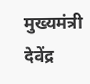मुख्यमंत्री देवेंद्र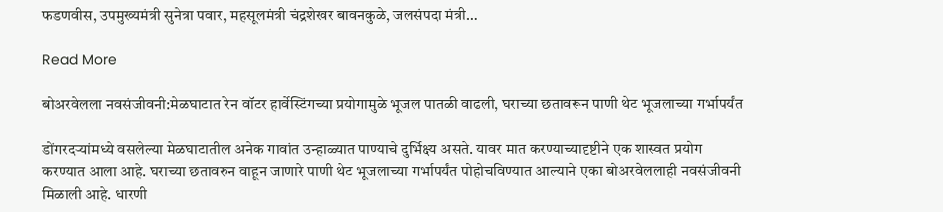फडणवीस, उपमुख्यमंत्री सुनेत्रा पवार, महसूलमंत्री चंद्रशेखर बावनकुळे, जलसंपदा मंत्री…

Read More

बोअरवेलला नवसंजीवनी:मेळघाटात रेन वॉटर हार्वेस्टिंगच्या प्रयोगामुळे भूजल पातळी वाढली, घराच्या छतावरून पाणी थेट भूजलाच्या गर्भापर्यंत

डोंगरदऱ्यांमध्ये वसलेल्या मेळघाटातील अनेक गावांत उन्हाळ्यात पाण्याचे दुर्भिक्ष्य असते. यावर मात करण्याच्यादृष्टीने एक शास्वत प्रयोग करण्यात आला आहे. घराच्या छतावरुन वाहून जाणारे पाणी थेट भूजलाच्या गर्भापर्यंत पोहोचविण्यात आल्याने एका बोअरवेललाही नवसंजीवनी मिळाली आहे. धारणी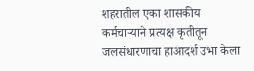शहरातील एका शासकीय कर्मचाऱ्याने प्रत्यक्ष कृतीतून जलसंधारणाचा हाआदर्श उभा केला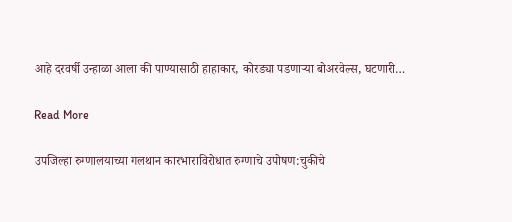आहे दरवर्षी उन्हाळा आला की पाण्यासाठी हाहाकार, कोरड्या पडणाऱ्या बोअरवेल्स, घटणारी…

Read More

उपजिल्हा रुग्णालयाच्या गलथान कारभाराविरोधात रुग्णाचे उपोषण:चुकीचे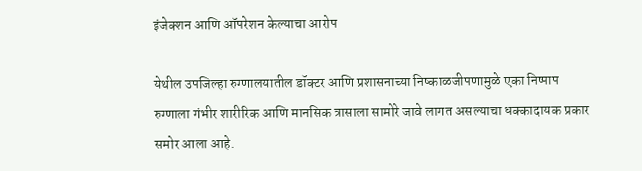इंजेक्शन आणि ऑपरेशन केल्याचा आरोप

येथील उपजिल्हा रुग्णालयातील डॉक्टर आणि प्रशासनाच्या निष्काळजीपणामुळे एका निष्पाप रुग्णाला गंभीर शारीरिक आणि मानसिक त्रासाला सामोरे जावे लागत असल्याचा धक्कादायक प्रकार समोर आला आहे.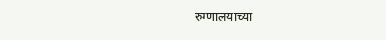रुग्णालयाच्या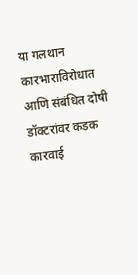या गलथान कारभाराविरोधात आणि संबंधित दोषी डॉक्टरांवर कडक कारवाई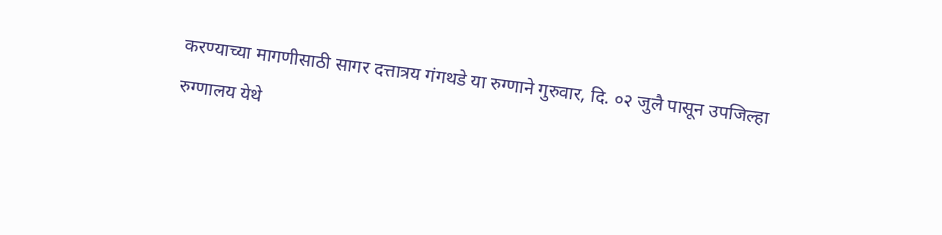करण्याच्या मागणीसाठी सागर दत्तात्रय गंगथडे या रुग्णाने गुरुवार, दि. ०२ जुलै पासून उपजिल्हा रुग्णालय येथे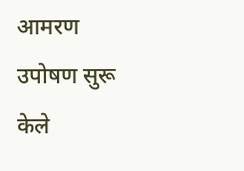आमरण उपोषण सुरू केले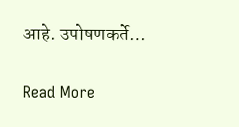आहे. उपोषणकर्ते…

Read More